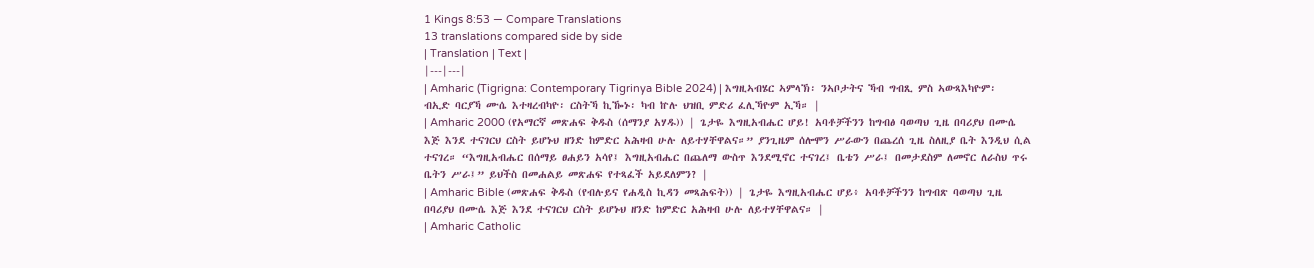1 Kings 8:53 — Compare Translations
13 translations compared side by side
| Translation | Text |
|---|---|
| Amharic (Tigrigna: Contemporary Tigrinya Bible 2024) | እግዚኣብሄር ኣምላኽ፡ ንኣቦታትና ኻብ ግብጺ ምስ ኣውጻእካዮም፡ ብኢድ ባርያኻ ሙሴ እተዛረብካዮ፡ ርስትኻ ኪዀኑ፡ ካብ ኵሉ ህዝቢ ምድሪ ፈሊኻዮም ኢኻ። |
| Amharic 2000 (የአማርኛ መጽሐፍ ቅዱስ (ሰማንያ አሃዱ)) | ጌታዬ እግዚአብሔር ሆይ! አባቶቻችንን ከግብፅ ባወጣህ ጊዜ በባሪያህ በሙሴ እጅ እንደ ተናገርህ ርስት ይሆኑህ ዘንድ ከምድር አሕዛብ ሁሉ ለይተሃቸዋልና።” ያንጊዜም ሰሎሞን ሥራውን በጨረሰ ጊዜ ስለዚያ ቤት እንዲህ ሲል ተናገረ። “እግዚአብሔር በሰማይ ፀሐይን አሳየ፤ እግዚአብሔር በጨለማ ውስጥ እንደሚኖር ተናገረ፤ ቤቴን ሥራ፤ በመታደስም ለመኖር ለራስህ ጥሩ ቤትን ሥራ፤” ይህችስ በመሐልይ መጽሐፍ የተጻፈች አይደለምን? |
| Amharic Bible (መጽሐፍ ቅዱስ (የብሉይና የሐዲስ ኪዳን መጻሕፍት)) | ጌታዬ እግዚአብሔር ሆይ፥ አባቶቻችንን ከግብጽ ባወጣህ ጊዜ በባሪያህ በሙሴ እጅ እንደ ተናገርህ ርስት ይሆኑህ ዘንድ ከምድር አሕዛብ ሁሉ ለይተሃቸዋልና። |
| Amharic Catholic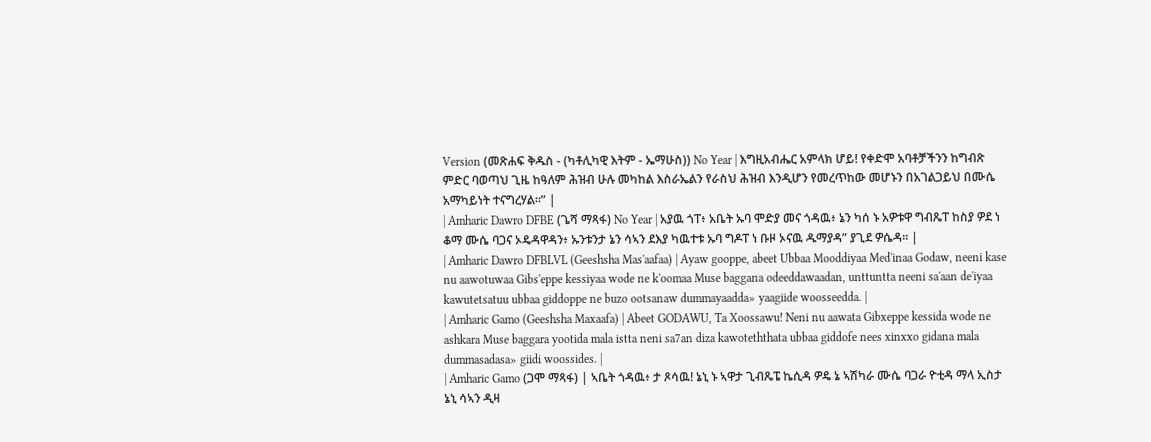Version (መጽሐፍ ቅዱስ - (ካቶሊካዊ እትም - ኤማሁስ)) No Year | እግዚአብሔር አምላክ ሆይ! የቀድሞ አባቶቻችንን ከግብጽ ምድር ባወጣህ ጊዜ ከዓለም ሕዝብ ሁሉ መካከል እስራኤልን የራስህ ሕዝብ እንዲሆን የመረጥከው መሆኑን በአገልጋይህ በሙሴ አማካይነት ተናግረሃል።” |
| Amharic Dawro DFBE (ጌሻ ማጻፋ) No Year | አያዉ ጎፐ፥ አቤት ኡባ ሞድያ መና ጎዳዉ፥ ኔን ካሰ ኑ አዎቱዋ ግብጼፐ ከስያ ዎደ ነ ቆማ ሙሴ ባጋና ኦዴዳዋዳን፥ ኡንቱንታ ኔን ሳኣን ደእያ ካዉተቱ ኡባ ግዶፐ ነ ቡዞ ኦናዉ ዱማያዳ” ያጊደ ዎሴዳ። |
| Amharic Dawro DFBLVL (Geeshsha Mas'aafaa) | Ayaw gooppe, abeet Ubbaa Mooddiyaa Med'inaa Godaw, neeni kase nu aawotuwaa Gibs'eppe kessiyaa wode ne k'oomaa Muse baggana odeeddawaadan, unttuntta neeni sa'aan de'iyaa kawutetsatuu ubbaa giddoppe ne buzo ootsanaw dummayaadda» yaagiide woosseedda. |
| Amharic Gamo (Geeshsha Maxaafa) | Abeet GODAWU, Ta Xoossawu! Neni nu aawata Gibxeppe kessida wode ne ashkara Muse baggara yootida mala istta neni sa7an diza kawoteththata ubbaa giddofe nees xinxxo gidana mala dummasadasa» giidi woossides. |
| Amharic Gamo (ጋሞ ማጻፋ) | ኣቤት ጎዳዉ፥ ታ ጾሳዉ! ኔኒ ኑ ኣዋታ ጊብጼፔ ኬሲዳ ዎዴ ኔ ኣሽካራ ሙሴ ባጋራ ዮቲዳ ማላ ኢስታ ኔኒ ሳኣን ዲዛ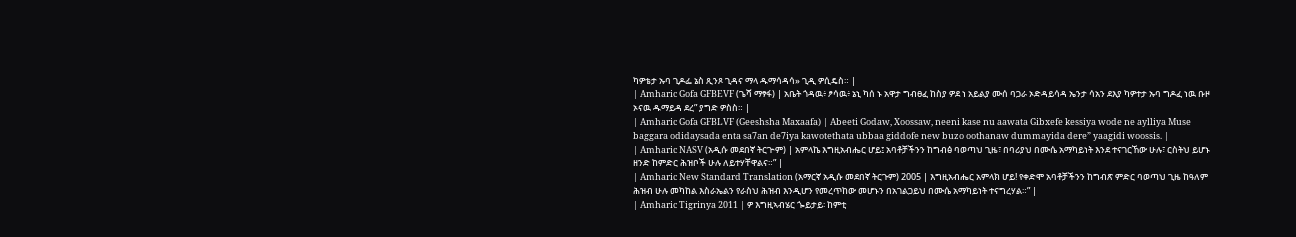ካዎቴታ ኡባ ጊዶፌ ኔስ ጺንጾ ጊዳና ማላ ዱማሳዳሳ» ጊዲ ዎሲዴስ። |
| Amharic Gofa GFBEVF (ጌሻ ማፃፋ) | አቤት ጎዳዉ፥ ፆሳዉ፥ ኔኒ ካሰ ኑ አዋታ ግብፀፈ ከስያ ዎደ ነ አይልያ ሙሰ ባጋራ ኦድዳይሳዳ ኤንታ ሳአን ደእያ ካዎተታ ኡባ ግዶፈ ነዉ ቡዞ ኦናዉ ዱማይዳ ደረ” ያግድ ዎስስ። |
| Amharic Gofa GFBLVF (Geeshsha Maxaafa) | Abeeti Godaw, Xoossaw, neeni kase nu aawata Gibxefe kessiya wode ne aylliya Muse baggara odidaysada enta sa7an de7iya kawotethata ubbaa giddofe new buzo oothanaw dummayida dere” yaagidi woossis. |
| Amharic NASV (አዲሱ መደበኛ ትርጒም) | አምላኬ እግዚአብሔር ሆይ፤ አባቶቻችንን ከግብፅ ባወጣህ ጊዜ፣ በባሪያህ በሙሴ አማካይነት እንደ ተናገርኸው ሁሉ፣ ርስትህ ይሆኑ ዘንድ ከምድር ሕዝቦች ሁሉ ለይተሃቸዋልና።” |
| Amharic New Standard Translation (አማርኛ አዲሱ መደበኛ ትርጉም) 2005 | እግዚአብሔር አምላክ ሆይ! የቀድሞ አባቶቻችንን ከግብጽ ምድር ባወጣህ ጊዜ ከዓለም ሕዝብ ሁሉ መካከል እስራኤልን የራስህ ሕዝብ እንዲሆን የመረጥከው መሆኑን በአገልጋይህ በሙሴ አማካይነት ተናግረሃል።” |
| Amharic Tigrinya 2011 | ዎ እግዚኣብሄር ጐይታይ፡ ከምቲ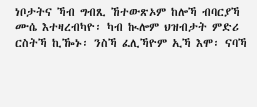ነቦታትና ኻብ ግብጺ ኸተውጽኦም ከሎኻ ብባርያኻ ሙሴ እተዛረብካዮ፡ ካብ ኲሎም ህዝብታት ምድሪ ርስትኻ ኪዀኑ፡ ንስኻ ፈሊኻዮም ኢኻ እሞ፡ ናባኻ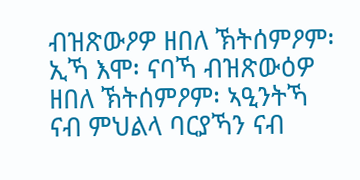ብዝጽውዖዎ ዘበለ ኽትሰምዖም፡ ኢኻ እሞ፡ ናባኻ ብዝጽውዕዎ ዘበለ ኽትሰምዖም፡ ኣዒንትኻ ናብ ምህልላ ባርያኻን ናብ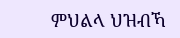ምህልላ ህዝብኻ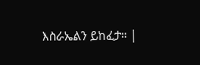እስራኤልን ይከፈታ። |